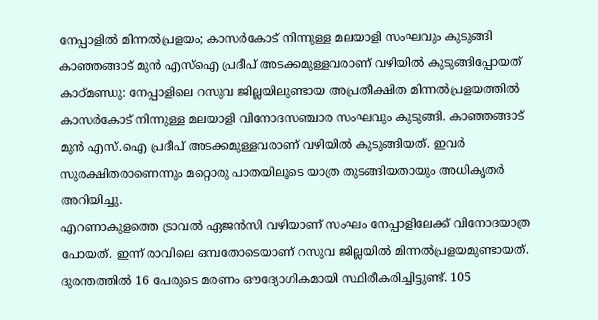നേപ്പാളിൽ മിന്നൽപ്രളയം; കാസർകോട് നിന്നുള്ള മലയാളി സംഘവും കുടുങ്ങി
കാഞ്ഞങ്ങാട് മുൻ എസ്ഐ പ്രദീപ് അടക്കമുള്ളവരാണ് വഴിയിൽ കുടുങ്ങിപ്പോയത്
കാഠ്മണ്ഡു: നേപ്പാളിലെ റസുവ ജില്ലയിലുണ്ടായ അപ്രതീക്ഷിത മിന്നൽപ്രളയത്തിൽ കാസർകോട് നിന്നുള്ള മലയാളി വിനോദസഞ്ചാര സംഘവും കുടുങ്ങി. കാഞ്ഞങ്ങാട് മുൻ എസ്.ഐ പ്രദീപ് അടക്കമുള്ളവരാണ് വഴിയിൽ കുടുങ്ങിയത്. ഇവർ സുരക്ഷിതരാണെന്നും മറ്റൊരു പാതയിലൂടെ യാത്ര തുടങ്ങിയതായും അധികൃതർ അറിയിച്ചു.
എറണാകുളത്തെ ട്രാവൽ ഏജൻസി വഴിയാണ് സംഘം നേപ്പാളിലേക്ക് വിനോദയാത്ര പോയത്. ഇന്ന് രാവിലെ ഒമ്പതോടെയാണ് റസുവ ജില്ലയിൽ മിന്നൽപ്രളയമുണ്ടായത്. ദുരന്തത്തിൽ 16 പേരുടെ മരണം ഔദ്യോഗികമായി സ്ഥിരീകരിച്ചിട്ടുണ്ട്. 105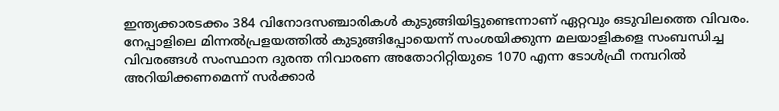ഇന്ത്യക്കാരടക്കം 384 വിനോദസഞ്ചാരികൾ കുടുങ്ങിയിട്ടുണ്ടെന്നാണ് ഏറ്റവും ഒടുവിലത്തെ വിവരം.
നേപ്പാളിലെ മിന്നൽപ്രളയത്തിൽ കുടുങ്ങിപ്പോയെന്ന് സംശയിക്കുന്ന മലയാളികളെ സംബന്ധിച്ച വിവരങ്ങൾ സംസ്ഥാന ദുരന്ത നിവാരണ അതോറിറ്റിയുടെ 1070 എന്ന ടോൾഫ്രീ നമ്പറിൽ അറിയിക്കണമെന്ന് സർക്കാർ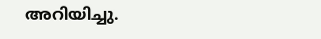അറിയിച്ചു.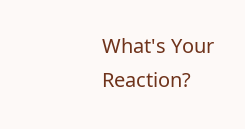What's Your Reaction?